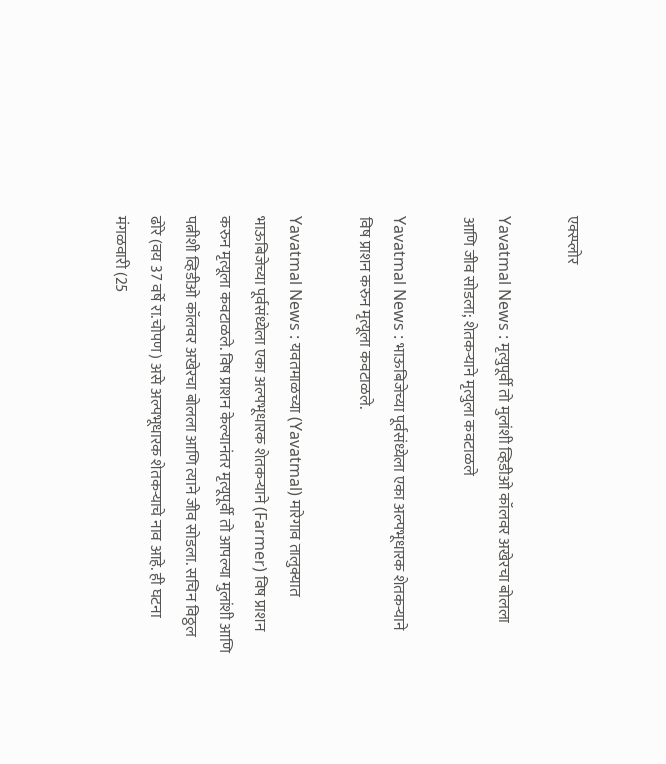एक्स्प्लोर

Yavatmal News : मृत्युपूर्वी तो मुलांशी व्हिडीओ कॉलवर अखेरचा बोलला आणि जीव सोडला; शेतकऱ्याने मृत्युला कवटाळले

Yavatmal News : भाऊबिजेच्या पूर्वसंध्येला एका अल्पभूधारक शेतकऱ्याने विष प्राशन करुन मृत्यूला कवटाळले.

Yavatmal News : यवतमाळच्या (Yavatmal) मारेगाव तालुक्यात भाऊबिजेच्या पूर्वसंध्येला एका अल्पभूधारक शेतकऱ्याने (Farmer) विष प्राशन करुन मृत्यूला कवटाळले. विष प्राशन केल्यानंतर मृत्यूपूर्वी तो आपल्या मुलांशी आणि पत्नीशी व्हिडीओ कॉलवर अखेरचा बोलला आणि त्याने जीव सोडला. सचिन विठ्ठल ढोरे (वय 37 वर्षे रा.चोपण) असे अल्पभूधारक शेतकऱ्याचे नाव आहे. ही घटना मंगळवारी (25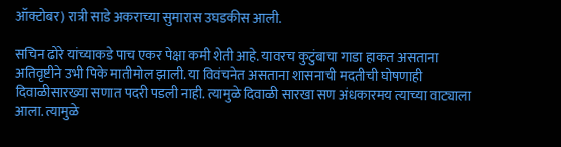ऑक्टोबर) रात्री साडे अकराच्या सुमारास उघडकीस आली.

सचिन ढोरे यांच्याकडे पाच एकर पेक्षा कमी शेती आहे. यावरच कुटुंबाचा गाडा हाकत असताना अतिवृष्टीने उभी पिके मातीमोल झाली. या विवंचनेत असताना शासनाची मदतीची घोषणाही दिवाळीसारख्या सणात पदरी पडली नाही. त्यामुळे दिवाळी सारखा सण अंधकारमय त्याच्या वाट्याला आला. त्यामुळे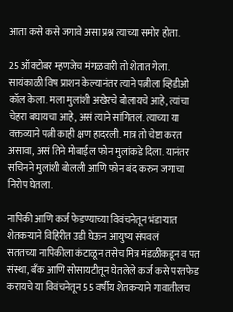आता कसे कसे जगावे असा प्रश्न त्याच्या समोर होता.

25 ऑक्टोबर म्हणजेच मंगळवारी तो शेतात गेला. सायंकाळी विष प्राशन केल्यानंतर त्याने पत्नीला व्हिडीओ कॉल केला. मला मुलांशी अखेरचे बोलायचे आहे, त्यांचा चेहरा बघायचा आहे, असं त्याने सांगितलं. त्याच्या या वक्तव्याने पत्नी काही क्षण हादरली. मात्र तो चेष्टा करत असावा, असं तिने मोबाईल फोन मुलांकडे दिला. यानंतर सचिनने मुलांशी बोलली आणि फोन बंद करुन जगाचा निरोप घेतला.

नापिकी आणि कर्ज फेडण्याच्या विवंचनेतून भंडाऱ्यात शेतकऱ्याने विहिरीत उडी घेऊन आयुष्य संपवलं
सततच्या नापिकीला कंटाळून तसेच मित्र मंडळीकडून व पत संस्था, बँक आणि सोसायटीतून घेतलेले कर्ज कसे परतफेड करायचे या विवंचनेतून 55 वर्षीय शेतकऱ्याने गावातीलच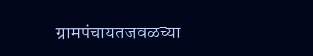ग्रामपंचायतजवळच्या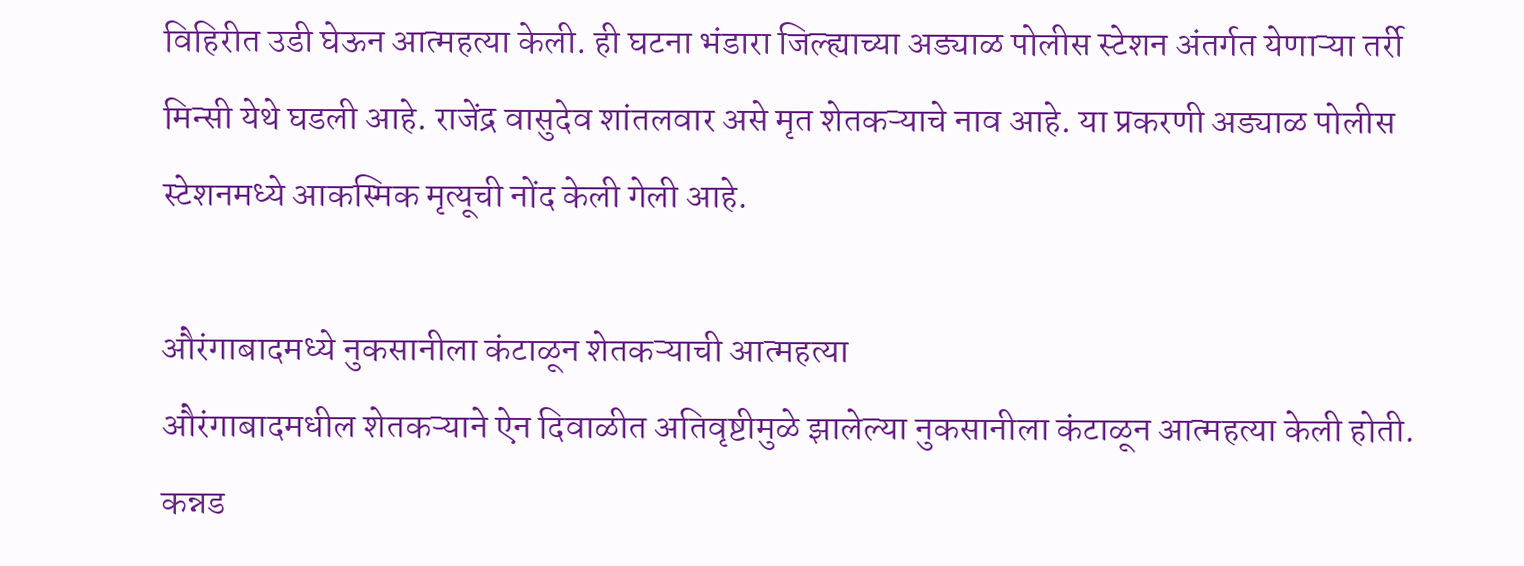विहिरीत उडी घेऊन आत्महत्या केली. ही घटना भंडारा जिल्ह्याच्या अड्याळ पोलीस स्टेशन अंतर्गत येणाऱ्या तर्री मिन्सी येथे घडली आहे. राजेंद्र वासुदेव शांतलवार असे मृत शेतकऱ्याचे नाव आहे. या प्रकरणी अड्याळ पोलीस स्टेशनमध्ये आकस्मिक मृत्यूची नोंद केली गेली आहे.

औरंगाबादमध्ये नुकसानीला कंटाळून शेतकऱ्याची आत्महत्या
औरंगाबादमधील शेतकऱ्याने ऐन दिवाळीत अतिवृष्टीमुळे झालेल्या नुकसानीला कंटाळून आत्महत्या केली होती. कन्नड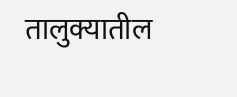तालुक्यातील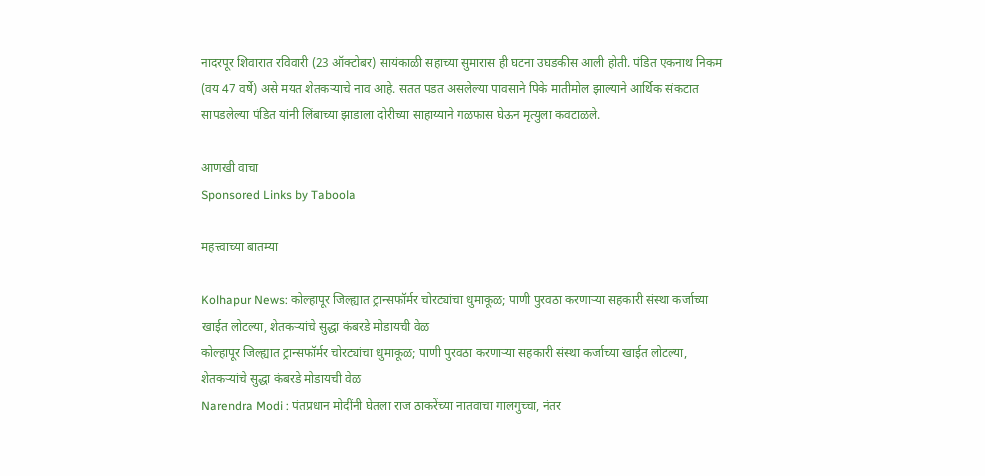नादरपूर शिवारात रविवारी (23 ऑक्टोबर) सायंकाळी सहाच्या सुमारास ही घटना उघडकीस आली होती. पंडित एकनाथ निकम (वय 47 वर्षे) असे मयत शेतकऱ्याचे नाव आहे. सतत पडत असलेल्या पावसाने पिके मातीमोल झाल्याने आर्थिक संकटात सापडलेल्या पंडित यांनी लिंबाच्या झाडाला दोरीच्या साहाय्याने गळफास घेऊन मृत्युला कवटाळले.

आणखी वाचा
Sponsored Links by Taboola

महत्त्वाच्या बातम्या

Kolhapur News: कोल्हापूर जिल्ह्यात ट्रान्सफॉर्मर चोरट्यांचा धुमाकूळ; पाणी पुरवठा करणाऱ्या सहकारी संस्था कर्जाच्या खाईत लोटल्या, शेतकऱ्यांचे सुद्धा कंबरडे मोडायची वेळ
कोल्हापूर जिल्ह्यात ट्रान्सफॉर्मर चोरट्यांचा धुमाकूळ; पाणी पुरवठा करणाऱ्या सहकारी संस्था कर्जाच्या खाईत लोटल्या, शेतकऱ्यांचे सुद्धा कंबरडे मोडायची वेळ
Narendra Modi : पंतप्रधान मोदींनी घेतला राज ठाकरेंच्या नातवाचा गालगुच्चा, नंतर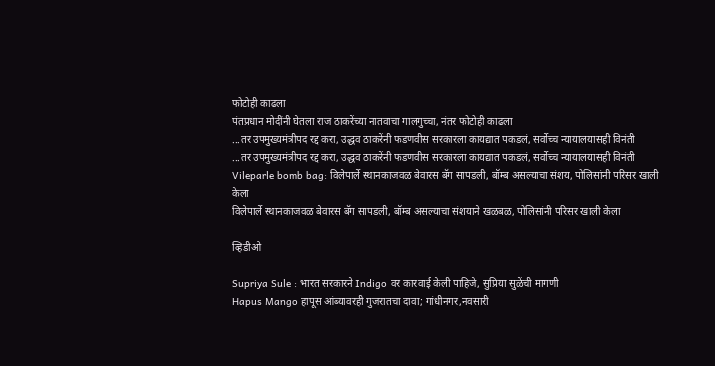फोटोही काढला
पंतप्रधान मोदींनी घेतला राज ठाकरेंच्या नातवाचा गालगुच्चा, नंतर फोटोही काढला
...तर उपमुख्यमंत्रीपद रद्द करा, उद्धव ठाकरेंनी फडणवीस सरकारला कायद्यात पकडलं, सर्वोच्च न्यायालयासही विनंती
...तर उपमुख्यमंत्रीपद रद्द करा, उद्धव ठाकरेंनी फडणवीस सरकारला कायद्यात पकडलं, सर्वोच्च न्यायालयासही विनंती
Vileparle bomb bag: विलेपार्ले स्थानकाजवळ बेवारस बॅग सापडली, बॉम्ब असल्याचा संशय, पोलिसांनी परिसर खाली केला
विलेपार्ले स्थानकाजवळ बेवारस बॅग सापडली, बॉम्ब असल्याचा संशयाने खळबळ, पोलिसांनी परिसर खाली केला

व्हिडीओ

Supriya Sule : भारत सरकारने Indigo वर कारवाई केली पाहिजे, सुप्रिया सुळेंची मागणी
Hapus Mango हापूस आंब्यावरही गुजरातचा दावा; गांधीनगर,नवसारी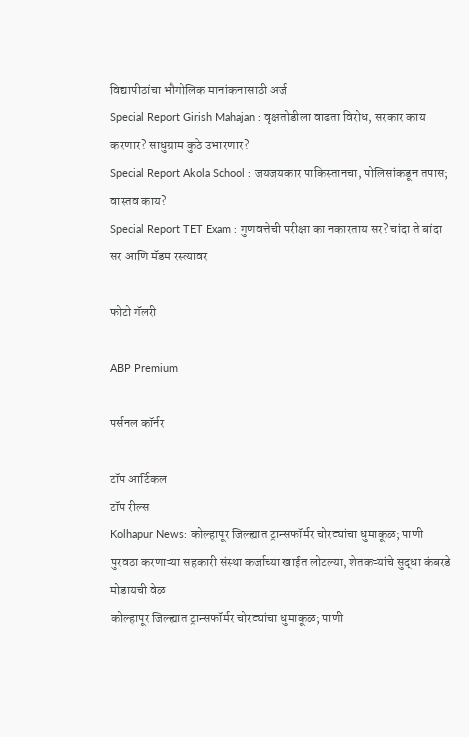विद्यापीठांचा भौगोलिक मानांकनासाठी अर्ज
Special Report Girish Mahajan : वृक्षतोडीला वाढता विरोध, सरकार काय करणार? साधुग्राम कुठे उभारणार?
Special Report Akola School : जयजयकार पाकिस्तानचा, पोलिसांकडून तपास; वास्तव काय?
Special Report TET Exam : गुणवत्तेची परीक्षा का नकारताय सर? चांदा ते बांदा सर आणि मॅडम रस्त्यावर

फोटो गॅलरी

ABP Premium

पर्सनल कॉर्नर

टॉप आर्टिकल
टॉप रील्स
Kolhapur News: कोल्हापूर जिल्ह्यात ट्रान्सफॉर्मर चोरट्यांचा धुमाकूळ; पाणी पुरवठा करणाऱ्या सहकारी संस्था कर्जाच्या खाईत लोटल्या, शेतकऱ्यांचे सुद्धा कंबरडे मोडायची वेळ
कोल्हापूर जिल्ह्यात ट्रान्सफॉर्मर चोरट्यांचा धुमाकूळ; पाणी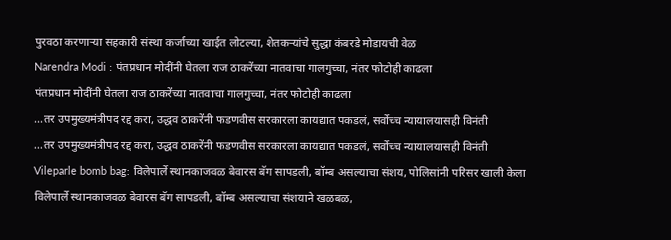पुरवठा करणाऱ्या सहकारी संस्था कर्जाच्या खाईत लोटल्या, शेतकऱ्यांचे सुद्धा कंबरडे मोडायची वेळ
Narendra Modi : पंतप्रधान मोदींनी घेतला राज ठाकरेंच्या नातवाचा गालगुच्चा, नंतर फोटोही काढला
पंतप्रधान मोदींनी घेतला राज ठाकरेंच्या नातवाचा गालगुच्चा, नंतर फोटोही काढला
...तर उपमुख्यमंत्रीपद रद्द करा, उद्धव ठाकरेंनी फडणवीस सरकारला कायद्यात पकडलं, सर्वोच्च न्यायालयासही विनंती
...तर उपमुख्यमंत्रीपद रद्द करा, उद्धव ठाकरेंनी फडणवीस सरकारला कायद्यात पकडलं, सर्वोच्च न्यायालयासही विनंती
Vileparle bomb bag: विलेपार्ले स्थानकाजवळ बेवारस बॅग सापडली, बॉम्ब असल्याचा संशय, पोलिसांनी परिसर खाली केला
विलेपार्ले स्थानकाजवळ बेवारस बॅग सापडली, बॉम्ब असल्याचा संशयाने खळबळ,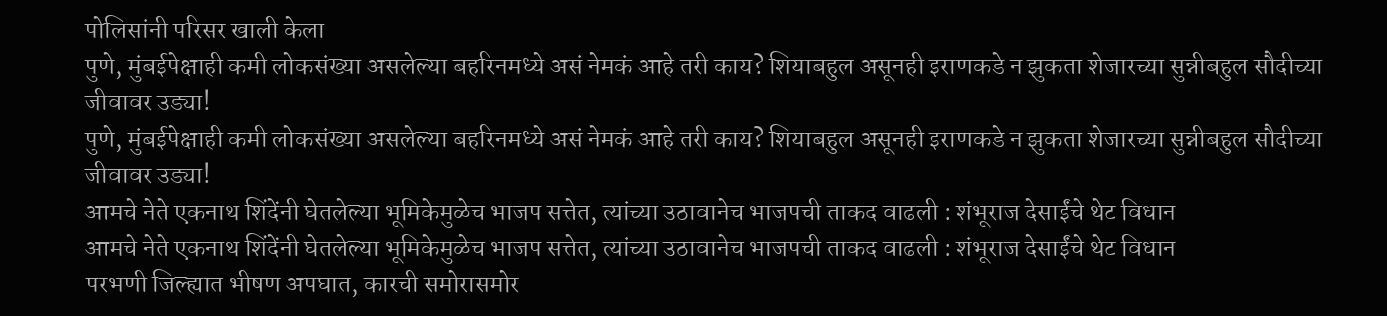पोलिसांनी परिसर खाली केला
पुणे, मुंबईपेक्षाही कमी लोकसंख्या असलेल्या बहरिनमध्ये असं नेमकं आहे तरी काय? शियाबहुल असूनही इराणकडे न झुकता शेजारच्या सुन्नीबहुल सौदीच्या जीवावर उड्या!
पुणे, मुंबईपेक्षाही कमी लोकसंख्या असलेल्या बहरिनमध्ये असं नेमकं आहे तरी काय? शियाबहुल असूनही इराणकडे न झुकता शेजारच्या सुन्नीबहुल सौदीच्या जीवावर उड्या!
आमचे नेते एकनाथ शिंदेंनी घेतलेल्या भूमिकेमुळेच भाजप सत्तेत, त्यांच्या उठावानेच भाजपची ताकद वाढली : शंभूराज देसाईंचे थेट विधान
आमचे नेते एकनाथ शिंदेंनी घेतलेल्या भूमिकेमुळेच भाजप सत्तेत, त्यांच्या उठावानेच भाजपची ताकद वाढली : शंभूराज देसाईंचे थेट विधान
परभणी जिल्ह्यात भीषण अपघात, कारची समोरासमोर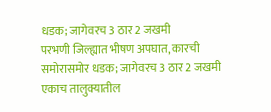धडक; जागेवरच 3 ठार 2 जखमी
परभणी जिल्ह्यात भीषण अपघात, कारची समोरासमोर धडक; जागेवरच 3 ठार 2 जखमी
एकाच तालुक्यातील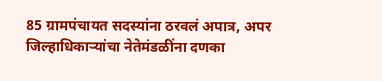85 ग्रामपंचायत सदस्यांना ठरवलं अपात्र, अपर जिल्हाधिकाऱ्यांचा नेतेमंडळींना दणका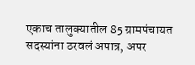एकाच तालुक्यातील 85 ग्रामपंचायत सदस्यांना ठरवलं अपात्र, अपर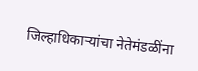जिल्हाधिकाऱ्यांचा नेतेमंडळींना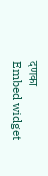दणका
Embed widget